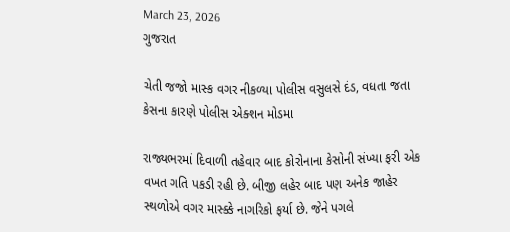March 23, 2026
ગુજરાત

ચેતી જજો માસ્ક વગર નીકળ્યા પોલીસ વસુલસે દંડ, વધતા જતા કેસના કારણે પોલીસ એક્શન મોડમા

રાજ્યભરમાં દિવાળી તહેવાર બાદ કોરોનાના કેસોની સંખ્યા ફરી એક વખત ગતિ પકડી રહી છે. બીજી લહેર બાદ પણ અનેક જાહેર સ્થળોએ વગર માસ્ક્કે નાગરિકો ફર્યા છે. જેને પગલે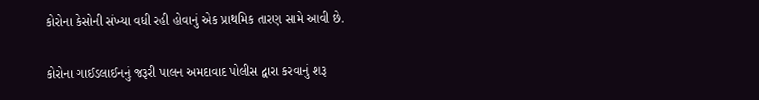કોરોના કેસોની સંખ્યા વધી રહી હોવાનું એક પ્રાથમિક તારણ સામે આવી છે.

કોરોના ગાઈડલાઈનનું જરૂરી પાલન અમદાવાદ પોલીસ દ્વારા કરવાનું શરૂ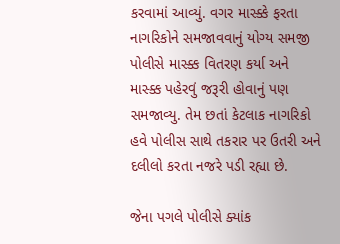કરવામાં આવ્યું. વગર માસ્ક્કે ફરતા નાગરિકોને સમજાવવાનું યોગ્ય સમજી પોલીસે માસ્ક્ક વિતરણ કર્યા અને માસ્ક્ક પહેરવું જરૂરી હોવાનું પણ સમજાવ્યુ. તેમ છતાં કેટલાક નાગરિકો હવે પોલીસ સાથે તકરાર પર ઉતરી અને દલીલો કરતા નજરે પડી રહ્યા છે.

જેના પગલે પોલીસે ક્યાંક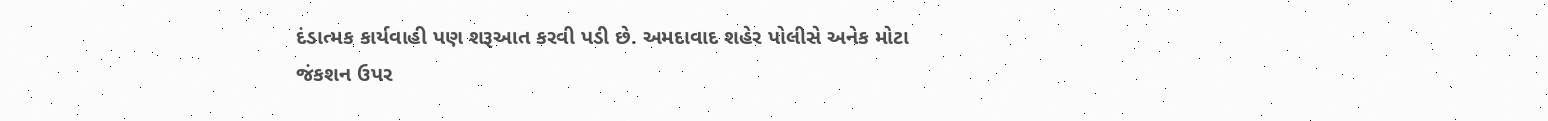દંડાત્મક કાર્યવાહી પણ શરૂઆત કરવી પડી છે. અમદાવાદ શહેર પોલીસે અનેક મોટા જંકશન ઉપર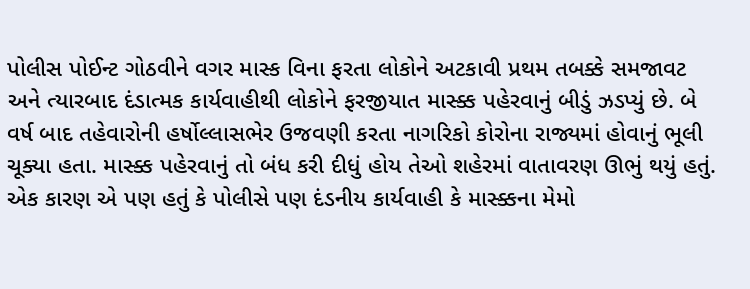પોલીસ પોઈન્ટ ગોઠવીને વગર માસ્ક વિના ફરતા લોકોને અટકાવી પ્રથમ તબક્કે સમજાવટ અને ત્યારબાદ દંડાત્મક કાર્યવાહીથી લોકોને ફરજીયાત માસ્ક્ક પહેરવાનું બીડું ઝડપ્યું છે. બે વર્ષ બાદ તહેવારોની હર્ષોલ્લાસભેર ઉજવણી કરતા નાગરિકો કોરોના રાજ્યમાં હોવાનું ભૂલી ચૂક્યા હતા. માસ્ક્ક પહેરવાનું તો બંધ કરી દીધું હોય તેઓ શહેરમાં વાતાવરણ ઊભું થયું હતું. એક કારણ એ પણ હતું કે પોલીસે પણ દંડનીય કાર્યવાહી કે માસ્ક્કના મેમો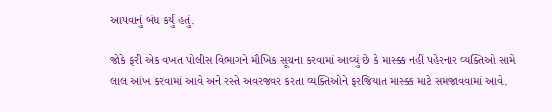આપવાનું બંધ કર્યું હતું.

જોકે ફરી એક વખત પોલીસ વિભાગને મૌખિક સૂચના કરવામાં આવ્યું છે કે માસ્ક્ક નહીં પહેરનાર વ્યક્તિઓ સામે લાલ આંખ કરવામાં આવે અને રસ્તે અવરજવર કરતા વ્યક્તિઓને ફરજિયાત માસ્ક્ક માટે સમજાવવામાં આવે.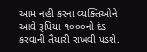આમ નહી કરના વ્યક્તિઓને આવે રૂપિયા ૧૦૦૦નો દંડ કરવાની તૈયારી રાખવી પડશે.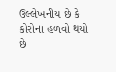ઉલ્લેખનીય છે કે કોરોના હળવો થયો છે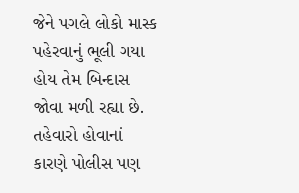જેને પગલે લોકો માસ્ક પહેરવાનું ભૂલી ગયા હોય તેમ બિન્દાસ જોવા મળી રહ્યા છે. તહેવારો હોવાનાં કારણે પોલીસ પણ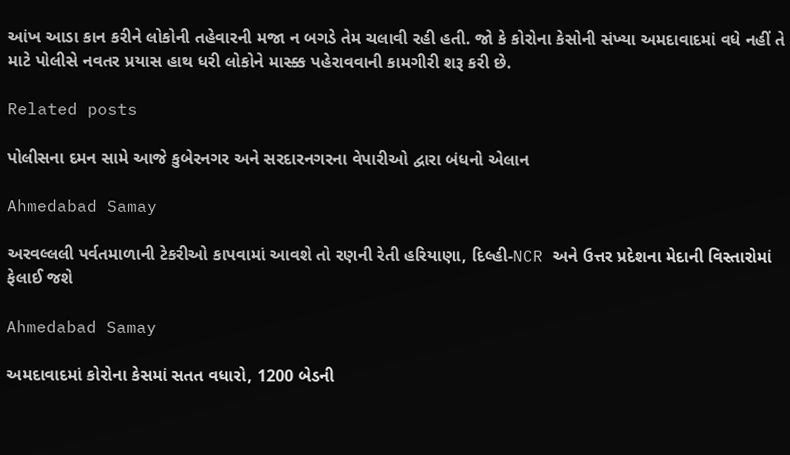આંખ આડા કાન કરીને લોકોની તહેવારની મજા ન બગડે તેમ ચલાવી રહી હતી. જો કે કોરોના કેસોની સંખ્યા અમદાવાદમાં વધે નહીં તે માટે પોલીસે નવતર પ્રયાસ હાથ ધરી લોકોને માસ્ક્ક પહેરાવવાની કામગીરી શરૂ કરી છે.

Related posts

પોલીસના દમન સામે આજે કુબેરનગર અને સરદારનગરના વેપારીઓ દ્વારા બંધનો એલાન

Ahmedabad Samay

અરવલ્લલી પર્વતમાળાની ટેકરીઓ કાપવામાં આવશે તો રણની રેતી હરિયાણા, દિલ્હી-NCR અને ઉત્તર પ્રદેશના મેદાની વિસ્તારોમાં ફેલાઈ જશે

Ahmedabad Samay

અમદાવાદમાં કોરોના કેસમાં સતત વધારો, 1200 બેડની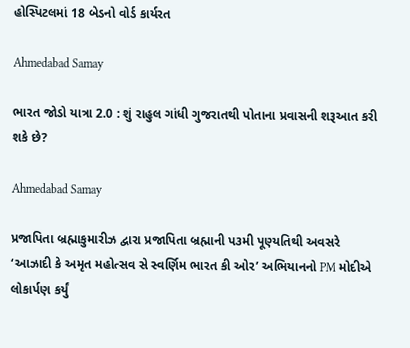હોસ્પિટલમાં 18 બેડનો વોર્ડ કાર્યરત

Ahmedabad Samay

ભારત જોડો યાત્રા 2.0 : શું રાહુલ ગાંધી ગુજરાતથી પોતાના પ્રવાસની શરૂઆત કરી શકે છે?

Ahmedabad Samay

પ્રજાપિતા બ્રહ્માકુમારીઝ દ્વારા પ્રજાપિતા બ્રહ્માની પ૩મી પૂણ્યતિથી અવસરે ‘આઝાદી કે અમૃત મહોત્સવ સે સ્વર્ણિમ ભારત કી ઓર’ અભિયાનનો PM મોદીએ લોકાર્પણ કર્યું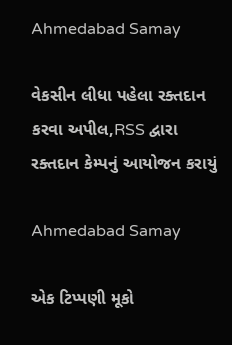Ahmedabad Samay

વેકસીન લીધા પહેલા રક્તદાન કરવા અપીલ,RSS દ્વારા રક્તદાન કેમ્પનું આયોજન કરાયું

Ahmedabad Samay

એક ટિપ્પણી મૂકો